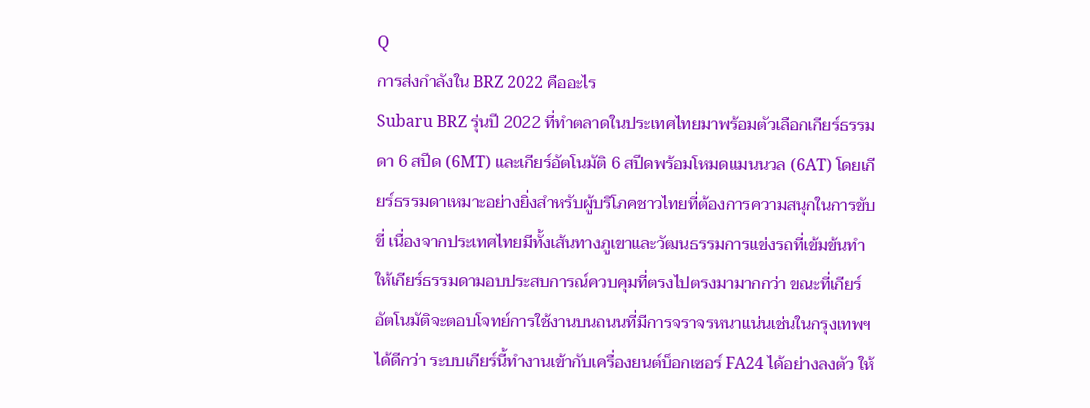Q
การส่งกำลังใน BRZ 2022 คืออะไร
Subaru BRZ รุ่นปี 2022 ที่ทำตลาดในประเทศไทยมาพร้อมตัวเลือกเกียร์ธรรมดา 6 สปีด (6MT) และเกียร์อัตโนมัติ 6 สปีดพร้อมโหมดแมนนวล (6AT) โดยเกียร์ธรรมดาเหมาะอย่างยิ่งสำหรับผู้บริโภคชาวไทยที่ต้องการความสนุกในการขับขี่ เนื่องจากประเทศไทยมีทั้งเส้นทางภูเขาและวัฒนธรรมการแข่งรถที่เข้มข้นทำให้เกียร์ธรรมดามอบประสบการณ์ควบคุมที่ตรงไปตรงมามากกว่า ขณะที่เกียร์อัตโนมัติจะตอบโจทย์การใช้งานบนถนนที่มีการจราจรหนาแน่นเช่นในกรุงเทพฯ ได้ดีกว่า ระบบเกียร์นี้ทำงานเข้ากับเครื่องยนต์บ็อกเซอร์ FA24 ได้อย่างลงตัว ให้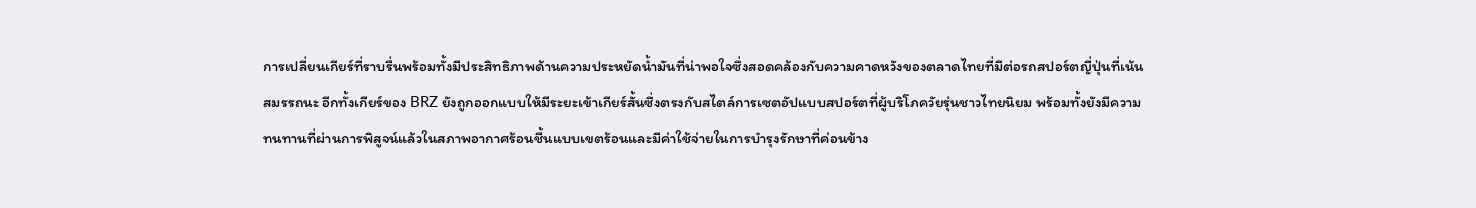การเปลี่ยนเกียร์ที่ราบรื่นพร้อมทั้งมีประสิทธิภาพด้านความประหยัดน้ำมันที่น่าพอใจซึ่งสอดคล้องกับความคาดหวังของตลาดไทยที่มีต่อรถสปอร์ตญี่ปุ่นที่เน้นสมรรถนะ อีกทั้งเกียร์ของ BRZ ยังถูกออกแบบให้มีระยะเข้าเกียร์สั้นซึ่งตรงกับสไตล์การเซตอัปแบบสปอร์ตที่ผู้บริโภควัยรุ่นชาวไทยนิยม พร้อมทั้งยังมีความทนทานที่ผ่านการพิสูจน์แล้วในสภาพอากาศร้อนชื้นแบบเขตร้อนและมีค่าใช้จ่ายในการบำรุงรักษาที่ค่อนข้าง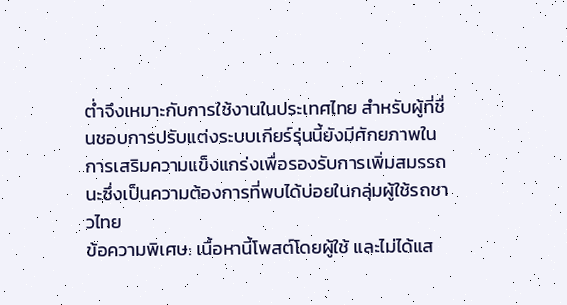ต่ำจึงเหมาะกับการใช้งานในประเทศไทย สำหรับผู้ที่ชื่นชอบการปรับแต่งระบบเกียร์รุ่นนี้ยังมีศักยภาพในการเสริมความแข็งแกร่งเพื่อรองรับการเพิ่มสมรรถนะซึ่งเป็นความต้องการที่พบได้บ่อยในกลุ่มผู้ใช้รถชาวไทย
ข้อความพิเศษ: เนื้อหานี้โพสต์โดยผู้ใช้ และไม่ได้แส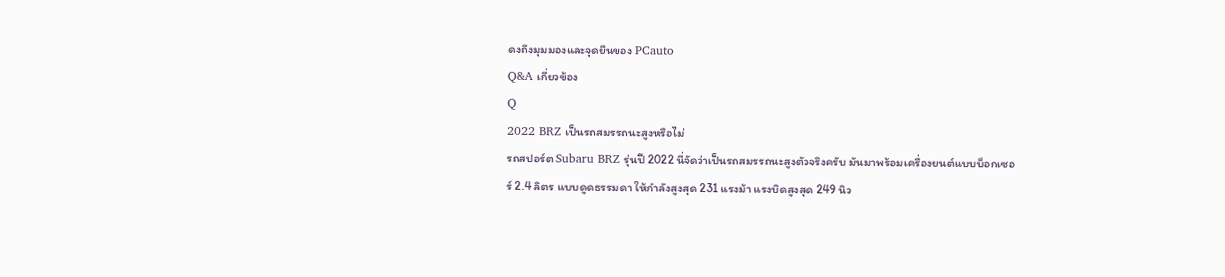ดงถึงมุมมองและจุดยืนของ PCauto
Q&A เกี่ยวข้อง
Q
2022 BRZ เป็นรถสมรรถนะสูงหรือไม่
รถสปอร์ต Subaru BRZ รุ่นปี 2022 นี่จัดว่าเป็นรถสมรรถนะสูงตัวจริงครับ มันมาพร้อมเครื่องยนต์แบบบ็อกเซอร์ 2.4 ลิตร แบบดูดธรรมดา ให้กำลังสูงสุด 231 แรงม้า แรงบิดสูงสุด 249 นิว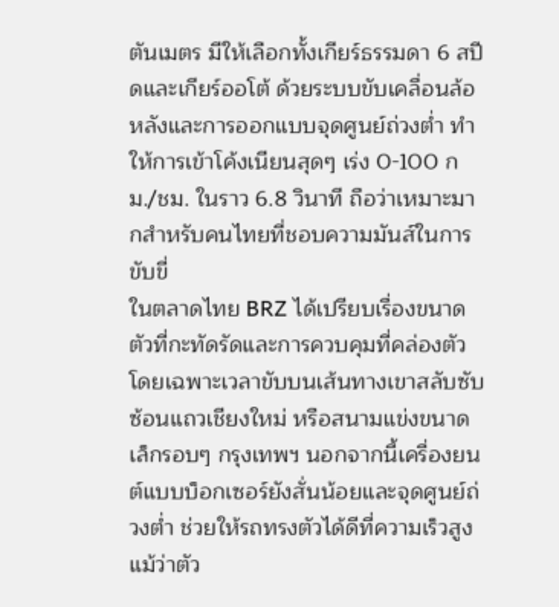ตันเมตร มีให้เลือกทั้งเกียร์ธรรมดา 6 สปีดและเกียร์ออโต้ ด้วยระบบขับเคลื่อนล้อหลังและการออกแบบจุดศูนย์ถ่วงต่ำ ทำให้การเข้าโค้งเนียนสุดๆ เร่ง 0-100 กม./ชม. ในราว 6.8 วินาที ถือว่าเหมาะมากสำหรับคนไทยที่ชอบความมันส์ในการขับขี่
ในตลาดไทย BRZ ได้เปรียบเรื่องขนาดตัวที่กะทัดรัดและการควบคุมที่คล่องตัว โดยเฉพาะเวลาขับบนเส้นทางเขาสลับซับซ้อนแถวเชียงใหม่ หรือสนามแข่งขนาดเล็กรอบๆ กรุงเทพฯ นอกจากนี้เครื่องยนต์แบบบ็อกเซอร์ยังสั่นน้อยและจุดศูนย์ถ่วงต่ำ ช่วยให้รถทรงตัวได้ดีที่ความเร็วสูง แม้ว่าตัว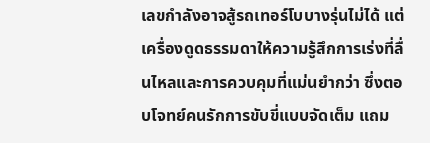เลขกำลังอาจสู้รถเทอร์โบบางรุ่นไม่ได้ แต่เครื่องดูดธรรมดาให้ความรู้สึกการเร่งที่ลื่นไหลและการควบคุมที่แม่นยำกว่า ซึ่งตอบโจทย์คนรักการขับขี่แบบจัดเต็ม แถม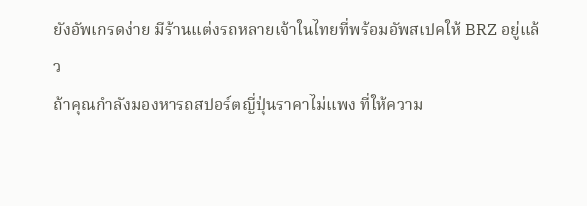ยังอัพเกรดง่าย มีร้านแต่งรถหลายเจ้าในไทยที่พร้อมอัพสเปคให้ BRZ อยู่แล้ว
ถ้าคุณกำลังมองหารถสปอร์ตญี่ปุ่นราคาไม่แพง ที่ให้ความ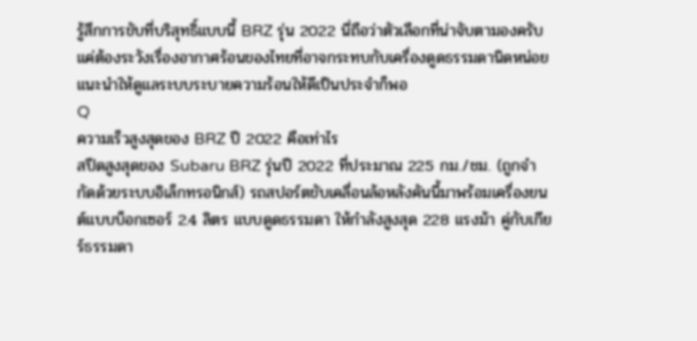รู้สึกการขับที่บริสุทธิ์แบบนี้ BRZ รุ่น 2022 นี่ถือว่าตัวเลือกที่น่าจับตามองครับ แค่ต้องระวังเรื่องอากาศร้อนของไทยที่อาจกระทบกับเครื่องดูดธรรมดานิดหน่อย แนะนำให้ดูแลระบบระบายความร้อนให้ดีเป็นประจำก็พอ
Q
ความเร็วสูงสุดของ BRZ ปี 2022 คือเท่าไร
สปีดสูงสุดของ Subaru BRZ รุ่นปี 2022 ที่ประมาณ 225 กม./ชม. (ถูกจำกัดด้วยระบบอิเล็กทรอนิกส์) รถสปอร์ตขับเคลื่อนล้อหลังคันนี้มาพร้อมเครื่องยนต์แบบบ็อกเซอร์ 2.4 ลิตร แบบดูดธรรมดา ให้กำลังสูงสุด 228 แรงม้า คู่กับเกียร์ธรรมดา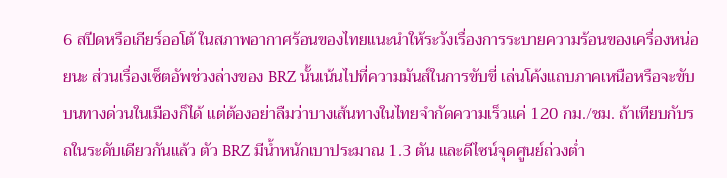6 สปีดหรือเกียร์ออโต้ ในสภาพอากาศร้อนของไทยแนะนำให้ระวังเรื่องการระบายความร้อนของเครื่องหน่อยนะ ส่วนเรื่องเซ็ตอัพช่วงล่างของ BRZ นั้นเน้นไปที่ความมันส์ในการขับขี่ เล่นโค้งแถบภาคเหนือหรือจะขับบนทางด่วนในเมืองก็ได้ แต่ต้องอย่าลืมว่าบางเส้นทางในไทยจำกัดความเร็วแค่ 120 กม./ชม. ถ้าเทียบกับรถในระดับเดียวกันแล้ว ตัว BRZ มีน้ำหนักเบาประมาณ 1.3 ตัน และดีไซน์จุดศูนย์ถ่วงต่ำ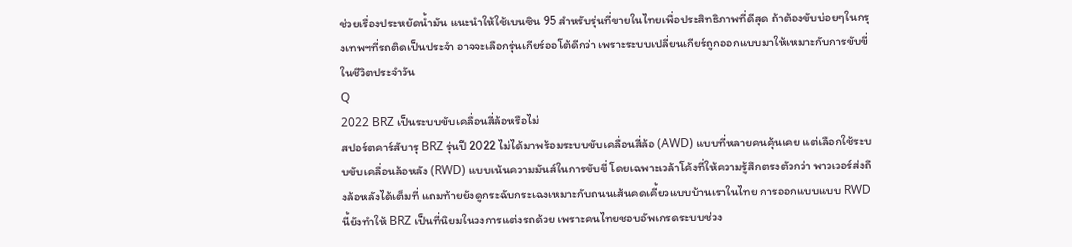ช่วยเรื่องประหยัดน้ำมัน แนะนำให้ใช้เบนซิน 95 สำหรับรุ่นที่ขายในไทยเพื่อประสิทธิภาพที่ดีสุด ถ้าต้องขับบ่อยๆในกรุงเทพฯที่รถติดเป็นประจำ อาจจะเลือกรุ่นเกียร์ออโต้ดีกว่า เพราะระบบเปลี่ยนเกียร์ถูกออกแบบมาให้เหมาะกับการขับขี่ในชีวิตประจำวัน
Q
2022 BRZ เป็นระบบขับเคลื่อนสี่ล้อหรือไม่
สปอร์ตคาร์สับารุ BRZ รุ่นปี 2022 ไม่ได้มาพร้อมระบบขับเคลื่อนสี่ล้อ (AWD) แบบที่หลายคนคุ้นเคย แต่เลือกใช้ระบบขับเคลื่อนล้อหลัง (RWD) แบบเน้นความมันส์ในการขับขี่ โดยเฉพาะเวล้าโค้งที่ให้ความรู้สึกตรงตัวกว่า พาวเวอร์ส่งถึงล้อหลังได้เต็มที่ แถมท้ายยังดูกระฉับกระเฉงเหมาะกับถนนเส้นคดเคี้ยวแบบบ้านเราในไทย การออกแบบแบบ RWD นี้ยังทำให้ BRZ เป็นที่นิยมในวงการแต่งรถด้วย เพราะคนไทยชอบอัพเกรดระบบช่วง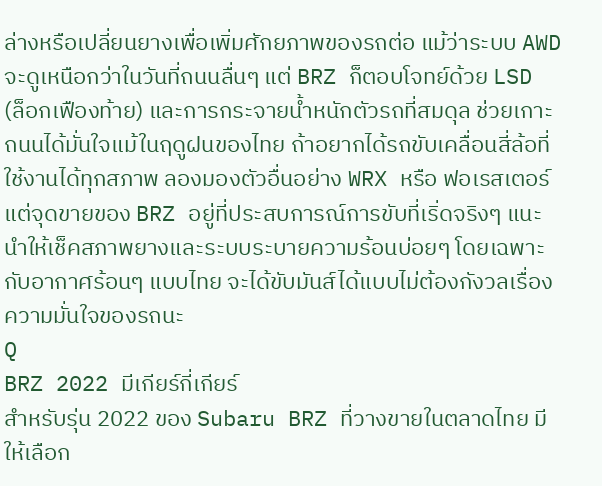ล่างหรือเปลี่ยนยางเพื่อเพิ่มศักยภาพของรถต่อ แม้ว่าระบบ AWD จะดูเหนือกว่าในวันที่ถนนลื่นๆ แต่ BRZ ก็ตอบโจทย์ด้วย LSD (ล็อกเฟืองท้าย) และการกระจายน้ำหนักตัวรถที่สมดุล ช่วยเกาะถนนได้มั่นใจแม้ในฤดูฝนของไทย ถ้าอยากได้รถขับเคลื่อนสี่ล้อที่ใช้งานได้ทุกสภาพ ลองมองตัวอื่นอย่าง WRX หรือ ฟอเรสเตอร์ แต่จุดขายของ BRZ อยู่ที่ประสบการณ์การขับที่เริ่ดจริงๆ แนะนำให้เช็คสภาพยางและระบบระบายความร้อนบ่อยๆ โดยเฉพาะกับอากาศร้อนๆ แบบไทย จะได้ขับมันส์ได้แบบไม่ต้องกังวลเรื่องความมั่นใจของรถนะ
Q
BRZ 2022 มีเกียร์กี่เกียร์
สำหรับรุ่น 2022 ของ Subaru BRZ ที่วางขายในตลาดไทย มีให้เลือก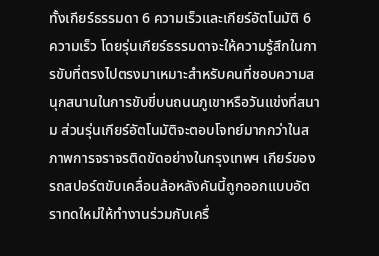ทั้งเกียร์ธรรมดา 6 ความเร็วและเกียร์อัตโนมัติ 6 ความเร็ว โดยรุ่นเกียร์ธรรมดาจะให้ความรู้สึกในการขับที่ตรงไปตรงมาเหมาะสำหรับคนที่ชอบความสนุกสนานในการขับขี่บนถนนภูเขาหรือวันแข่งที่สนาม ส่วนรุ่นเกียร์อัตโนมัติจะตอบโจทย์มากกว่าในสภาพการจราจรติดขัดอย่างในกรุงเทพฯ เกียร์ของรถสปอร์ตขับเคลื่อนล้อหลังคันนี้ถูกออกแบบอัตราทดใหม่ให้ทำงานร่วมกับเครื่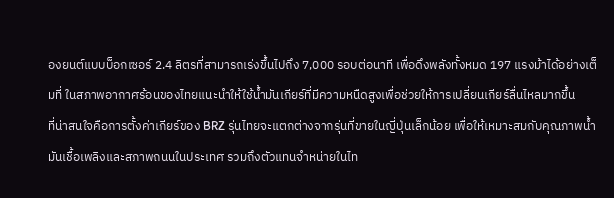องยนต์แบบบ็อกเซอร์ 2.4 ลิตรที่สามารถเร่งขึ้นไปถึง 7,000 รอบต่อนาที เพื่อดึงพลังทั้งหมด 197 แรงม้าได้อย่างเต็มที่ ในสภาพอากาศร้อนของไทยแนะนำให้ใช้น้ำมันเกียร์ที่มีความหนืดสูงเพื่อช่วยให้การเปลี่ยนเกียร์ลื่นไหลมากขึ้น
ที่น่าสนใจคือการตั้งค่าเกียร์ของ BRZ รุ่นไทยจะแตกต่างจากรุ่นที่ขายในญี่ปุ่นเล็กน้อย เพื่อให้เหมาะสมกับคุณภาพน้ำมันเชื้อเพลิงและสภาพถนนในประเทศ รวมถึงตัวแทนจำหน่ายในไท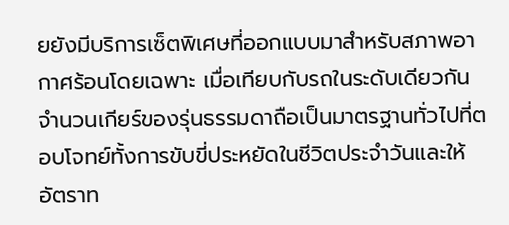ยยังมีบริการเซ็ตพิเศษที่ออกแบบมาสำหรับสภาพอากาศร้อนโดยเฉพาะ เมื่อเทียบกับรถในระดับเดียวกัน จำนวนเกียร์ของรุ่นธรรมดาถือเป็นมาตรฐานทั่วไปที่ตอบโจทย์ทั้งการขับขี่ประหยัดในชีวิตประจำวันและให้อัตราท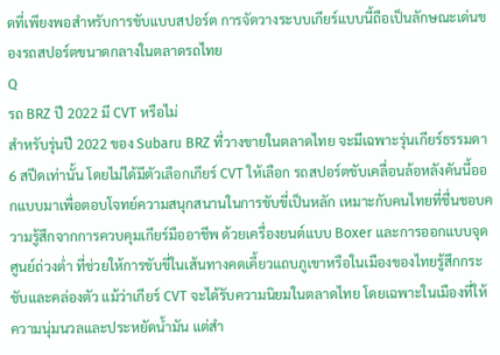ดที่เพียงพอสำหรับการขับแบบสปอร์ต การจัดวางระบบเกียร์แบบนี้ถือเป็นลักษณะเด่นของรถสปอร์ตขนาดกลางในตลาดรถไทย
Q
รถ BRZ ปี 2022 มี CVT หรือไม่
สำหรับรุ่นปี 2022 ของ Subaru BRZ ที่วางขายในตลาดไทย จะมีเฉพาะรุ่นเกียร์ธรรมดา 6 สปีดเท่านั้น โดยไม่ได้มีตัวเลือกเกียร์ CVT ให้เลือก รถสปอร์ตขับเคลื่อนล้อหลังคันนี้ออกแบบมาเพื่อตอบโจทย์ความสนุกสนานในการขับขี่เป็นหลัก เหมาะกับคนไทยที่ชื่นชอบความรู้สึกจากการควบคุมเกียร์มืออาชีพ ด้วยเครื่องยนต์แบบ Boxer และการออกแบบจุดศูนย์ถ่วงต่ำ ที่ช่วยให้การขับขี่ในเส้นทางคดเคี้ยวแถบภูเขาหรือในเมืองของไทยรู้สึกกระชับและคล่องตัว แม้ว่าเกียร์ CVT จะได้รับความนิยมในตลาดไทย โดยเฉพาะในเมืองที่ให้ความนุ่มนวลและประหยัดน้ำมัน แต่สำ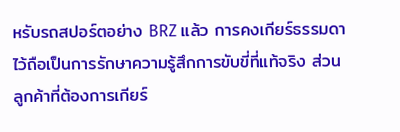หรับรถสปอร์ตอย่าง BRZ แล้ว การคงเกียร์ธรรมดาไว้ถือเป็นการรักษาความรู้สึกการขับขี่ที่แท้จริง ส่วนลูกค้าที่ต้องการเกียร์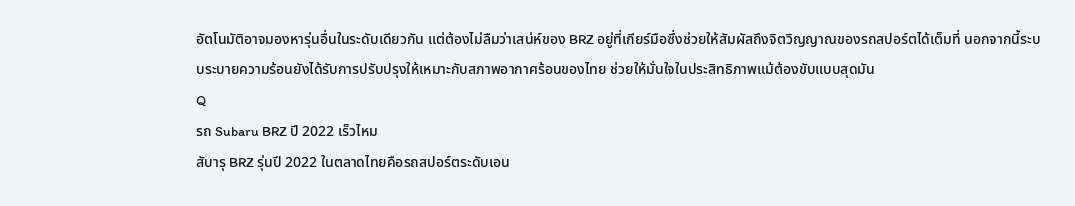อัตโนมัติอาจมองหารุ่นอื่นในระดับเดียวกัน แต่ต้องไม่ลืมว่าเสน่ห์ของ BRZ อยู่ที่เกียร์มือซึ่งช่วยให้สัมผัสถึงจิตวิญญาณของรถสปอร์ตได้เต็มที่ นอกจากนี้ระบบระบายความร้อนยังได้รับการปรับปรุงให้เหมาะกับสภาพอากาศร้อนของไทย ช่วยให้มั่นใจในประสิทธิภาพแม้ต้องขับแบบสุดมัน
Q
รถ Subaru BRZ ปี 2022 เร็วไหม
สับารุ BRZ รุ่นปี 2022 ในตลาดไทยคือรถสปอร์ตระดับเอน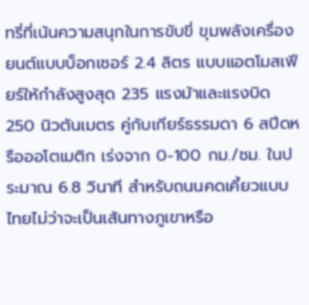ทรี่ที่เน้นความสนุกในการขับขี่ ขุมพลังเครื่องยนต์แบบบ็อกเซอร์ 2.4 ลิตร แบบแอตโมสเฟียร์ให้กำลังสูงสุด 235 แรงม้าและแรงบิด 250 นิวตันเมตร คู่กับเกียร์ธรรมดา 6 สปีดหรือออโตเมติก เร่งจาก 0-100 กม./ชม. ในประมาณ 6.8 วินาที สำหรับถนนคดเคี้ยวแบบไทยไม่ว่าจะเป็นเส้นทางภูเขาหรือ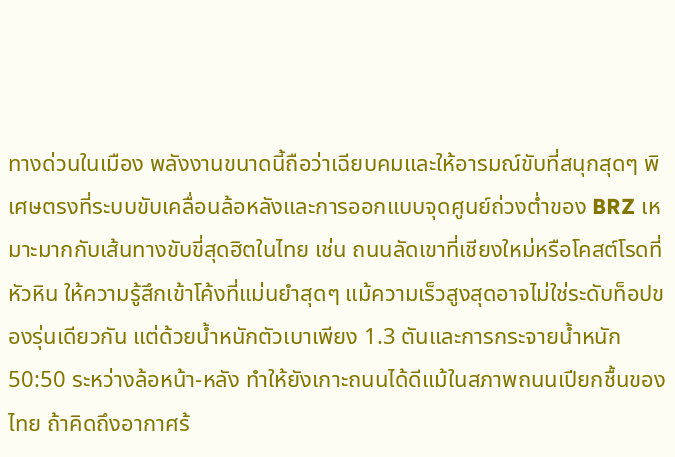ทางด่วนในเมือง พลังงานขนาดนี้ถือว่าเฉียบคมและให้อารมณ์ขับที่สนุกสุดๆ พิเศษตรงที่ระบบขับเคลื่อนล้อหลังและการออกแบบจุดศูนย์ถ่วงต่ำของ BRZ เหมาะมากกับเส้นทางขับขี่สุดฮิตในไทย เช่น ถนนลัดเขาที่เชียงใหม่หรือโคสต์โรดที่หัวหิน ให้ความรู้สึกเข้าโค้งที่แม่นยำสุดๆ แม้ความเร็วสูงสุดอาจไม่ใช่ระดับท็อปของรุ่นเดียวกัน แต่ด้วยน้ำหนักตัวเบาเพียง 1.3 ตันและการกระจายน้ำหนัก 50:50 ระหว่างล้อหน้า-หลัง ทำให้ยังเกาะถนนได้ดีแม้ในสภาพถนนเปียกชื้นของไทย ถ้าคิดถึงอากาศร้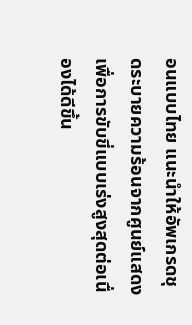อนแบบไทย แนะนำให้อัพเกรดชุดระบายความร้อนจากศูนย์แสดงเพื่อการขับขี่แบบเร่งสูงสุดต่อเนื่องได้ดีขึ้น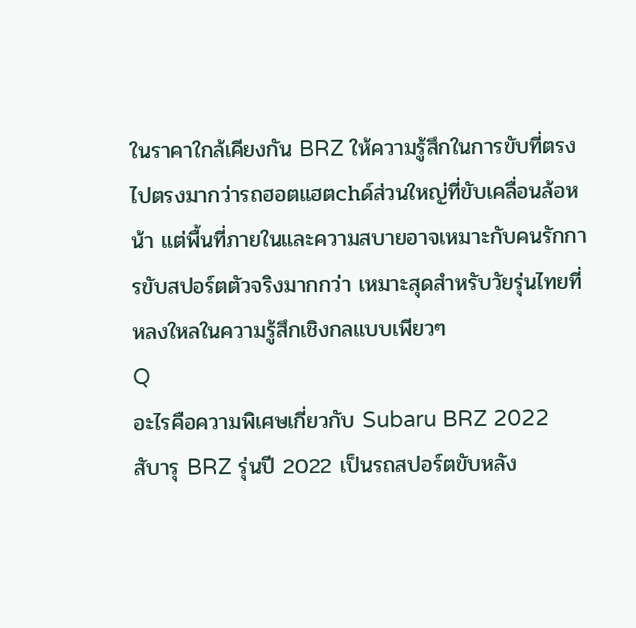ในราคาใกล้เคียงกัน BRZ ให้ความรู้สึกในการขับที่ตรงไปตรงมากว่ารถฮอตแฮตchด์ส่วนใหญ่ที่ขับเคลื่อนล้อหน้า แต่พื้นที่ภายในและความสบายอาจเหมาะกับคนรักการขับสปอร์ตตัวจริงมากกว่า เหมาะสุดสำหรับวัยรุ่นไทยที่หลงใหลในความรู้สึกเชิงกลแบบเพียวๆ
Q
อะไรคือความพิเศษเกี่ยวกับ Subaru BRZ 2022
สับารุ BRZ รุ่นปี 2022 เป็นรถสปอร์ตขับหลัง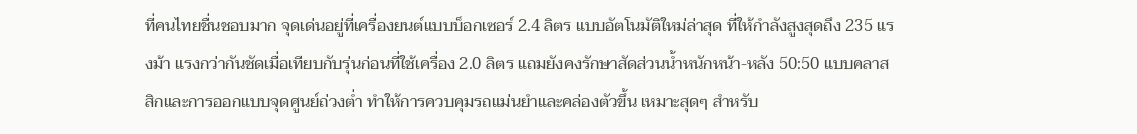ที่คนไทยชื่นชอบมาก จุดเด่นอยู่ที่เครื่องยนต์แบบบ็อกเซอร์ 2.4 ลิตร แบบอัตโนมัติใหม่ล่าสุด ที่ให้กำลังสูงสุดถึง 235 แรงม้า แรงกว่ากันชัดเมื่อเทียบกับรุ่นก่อนที่ใช้เครื่อง 2.0 ลิตร แถมยังคงรักษาสัดส่วนน้ำหนักหน้า-หลัง 50:50 แบบคลาสสิกและการออกแบบจุดศูนย์ถ่วงต่ำ ทำให้การควบคุมรถแม่นยำและคล่องตัวขึ้น เหมาะสุดๆ สำหรับ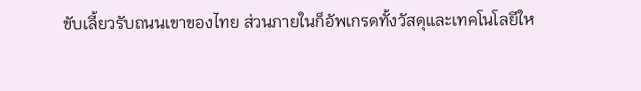ขับเลี้ยวรับถนนเขาของไทย ส่วนภายในก็อัพเกรดทั้งวัสดุและเทคโนโลยีให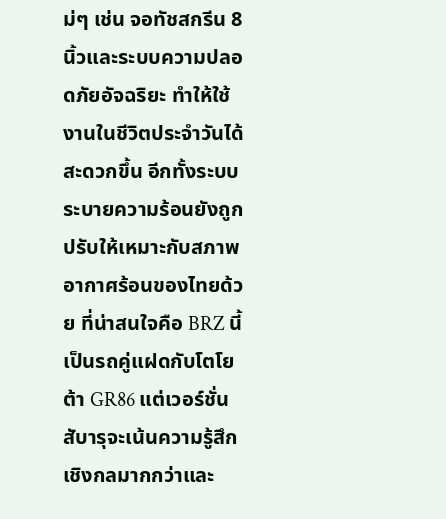ม่ๆ เช่น จอทัชสกรีน 8 นิ้วและระบบความปลอดภัยอัจฉริยะ ทำให้ใช้งานในชีวิตประจำวันได้สะดวกขึ้น อีกทั้งระบบระบายความร้อนยังถูกปรับให้เหมาะกับสภาพอากาศร้อนของไทยด้วย ที่น่าสนใจคือ BRZ นี้เป็นรถคู่แฝดกับโตโยต้า GR86 แต่เวอร์ชั่นสับารุจะเน้นความรู้สึกเชิงกลมากกว่าและ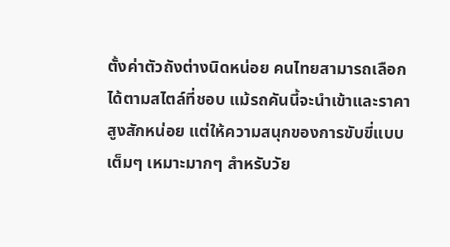ตั้งค่าตัวถังต่างนิดหน่อย คนไทยสามารถเลือกได้ตามสไตล์ที่ชอบ แม้รถคันนี้จะนำเข้าและราคาสูงสักหน่อย แต่ให้ความสนุกของการขับขี่แบบเต็มๆ เหมาะมากๆ สำหรับวัย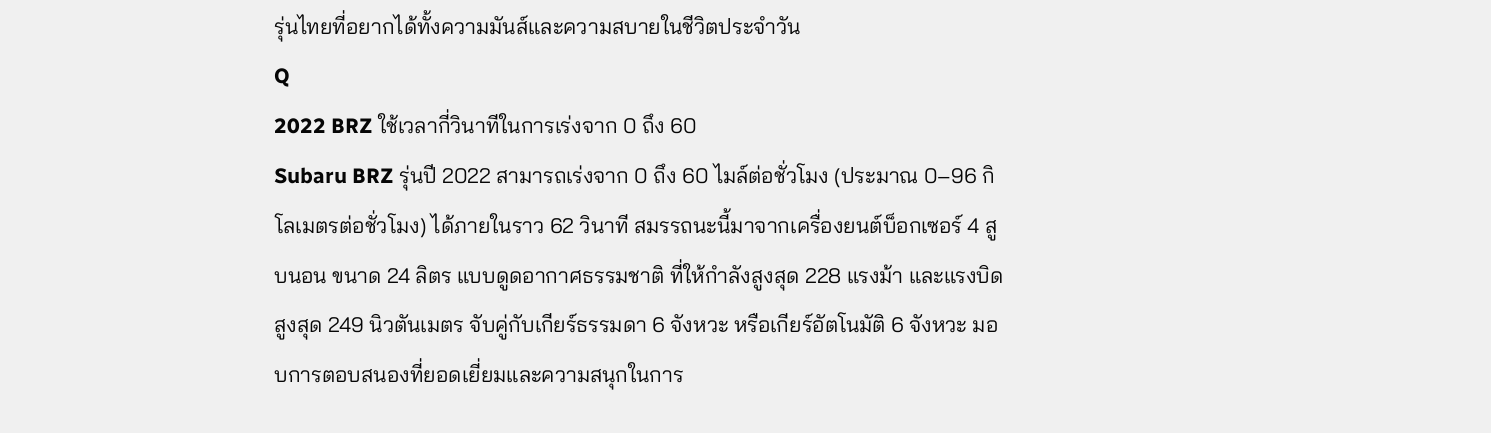รุ่นไทยที่อยากได้ทั้งความมันส์และความสบายในชีวิตประจำวัน
Q
2022 BRZ ใช้เวลากี่วินาทีในการเร่งจาก 0 ถึง 60
Subaru BRZ รุ่นปี 2022 สามารถเร่งจาก 0 ถึง 60 ไมล์ต่อชั่วโมง (ประมาณ 0–96 กิโลเมตรต่อชั่วโมง) ได้ภายในราว 62 วินาที สมรรถนะนี้มาจากเครื่องยนต์บ็อกเซอร์ 4 สูบนอน ขนาด 24 ลิตร แบบดูดอากาศธรรมชาติ ที่ให้กำลังสูงสุด 228 แรงม้า และแรงบิดสูงสุด 249 นิวตันเมตร จับคู่กับเกียร์ธรรมดา 6 จังหวะ หรือเกียร์อัตโนมัติ 6 จังหวะ มอบการตอบสนองที่ยอดเยี่ยมและความสนุกในการ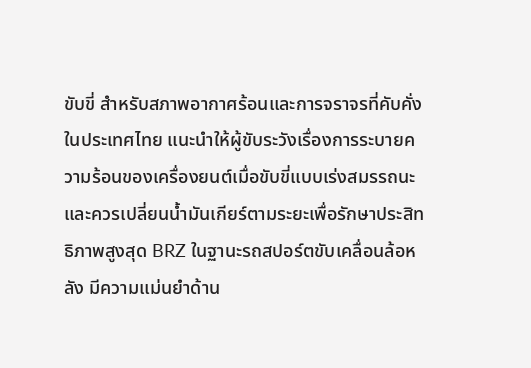ขับขี่ สำหรับสภาพอากาศร้อนและการจราจรที่คับคั่งในประเทศไทย แนะนำให้ผู้ขับระวังเรื่องการระบายความร้อนของเครื่องยนต์เมื่อขับขี่แบบเร่งสมรรถนะ และควรเปลี่ยนน้ำมันเกียร์ตามระยะเพื่อรักษาประสิทธิภาพสูงสุด BRZ ในฐานะรถสปอร์ตขับเคลื่อนล้อหลัง มีความแม่นยำด้าน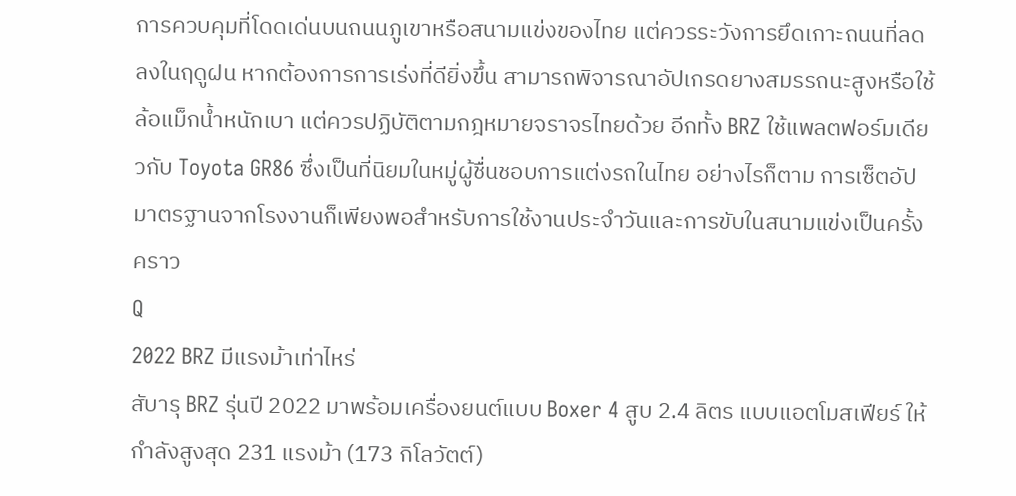การควบคุมที่โดดเด่นบนถนนภูเขาหรือสนามแข่งของไทย แต่ควรระวังการยึดเกาะถนนที่ลดลงในฤดูฝน หากต้องการการเร่งที่ดียิ่งขึ้น สามารถพิจารณาอัปเกรดยางสมรรถนะสูงหรือใช้ล้อแม็กน้ำหนักเบา แต่ควรปฏิบัติตามกฎหมายจราจรไทยด้วย อีกทั้ง BRZ ใช้แพลตฟอร์มเดียวกับ Toyota GR86 ซึ่งเป็นที่นิยมในหมู่ผู้ชื่นชอบการแต่งรถในไทย อย่างไรก็ตาม การเซ็ตอัปมาตรฐานจากโรงงานก็เพียงพอสำหรับการใช้งานประจำวันและการขับในสนามแข่งเป็นครั้งคราว
Q
2022 BRZ มีแรงม้าเท่าไหร่
สับารุ BRZ รุ่นปี 2022 มาพร้อมเครื่องยนต์แบบ Boxer 4 สูบ 2.4 ลิตร แบบแอตโมสเฟียร์ ให้กำลังสูงสุด 231 แรงม้า (173 กิโลวัตต์)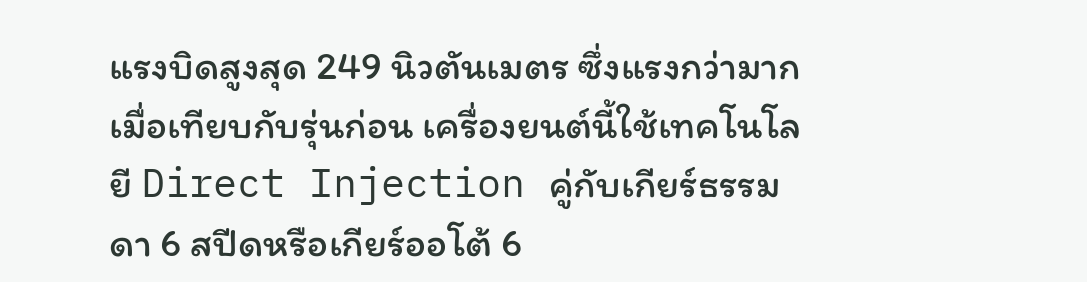แรงบิดสูงสุด 249 นิวตันเมตร ซึ่งแรงกว่ามากเมื่อเทียบกับรุ่นก่อน เครื่องยนต์นี้ใช้เทคโนโลยี Direct Injection คู่กับเกียร์ธรรมดา 6 สปีดหรือเกียร์ออโต้ 6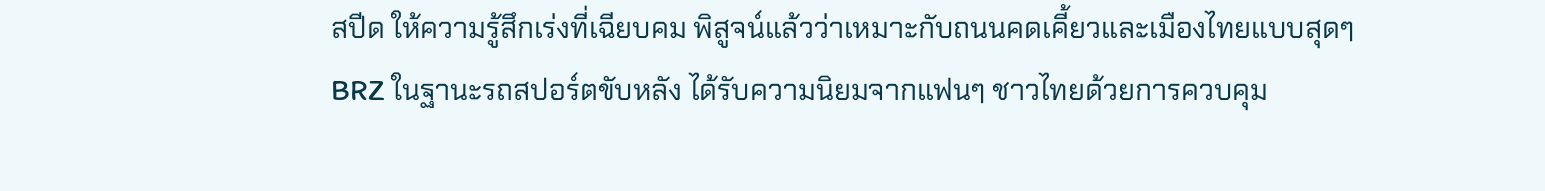สปีด ให้ความรู้สึกเร่งที่เฉียบคม พิสูจน์แล้วว่าเหมาะกับถนนคดเคี้ยวและเมืองไทยแบบสุดๆ BRZ ในฐานะรถสปอร์ตขับหลัง ได้รับความนิยมจากแฟนๆ ชาวไทยด้วยการควบคุม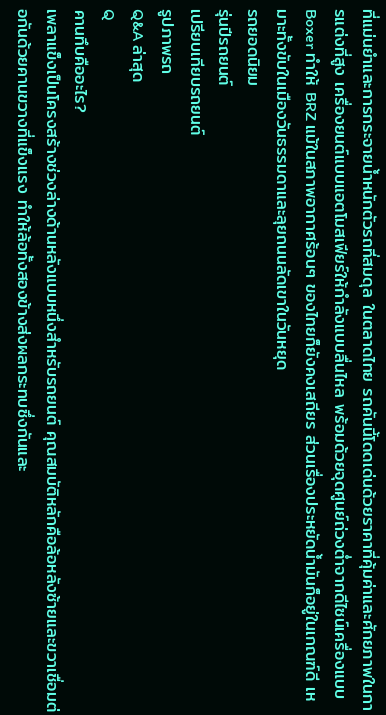ที่แม่นยำและการกระจายน้ำหนักตัวรถที่สมดุล ในตลาดไทย รถคันนี้โดดเด่นด้วยราคาที่คุ้มค่าและศักยภาพในการแต่งที่สูง เครื่องยนต์แบบแอตโมสเฟียร์ให้กำลังแบบลื่นไหล พร้อมด้วยจุดศูนย์ถ่วงต่ำจากดีไซน์เครื่องแบบ Boxer ทำให้ BRZ แม้ในสภาพอากาศร้อนๆ ของไทยก็ยังคงเสถียร ส่วนเรื่องประหยัดน้ำมันก็อยู่ในเกณฑ์ดี เหมาะทั้งขับในเมืองวันธรรมดาและลุยถนนลัดเขาในวันหยุด
รถยอดนิยม
รุ่นปีรถยนต์
เปรียบเทียบรถยนต์
รูปภาพรถ
Q&A ล่าสุด
Q
คานทึบคืออะไร?
เพลาแข็งเป็นโครงสร้างช่วงล่างด้านหลังแบบหนึ่งสำหรับรถยนต์ คุณสมบัติหลักคือล้อหลังซ้ายและขวาเชื่อมต่อกันด้วยคานขวางที่แข็งแรง ทำให้ล้อทั้งสองข้างส่งผลกระทบซึ่งกันและ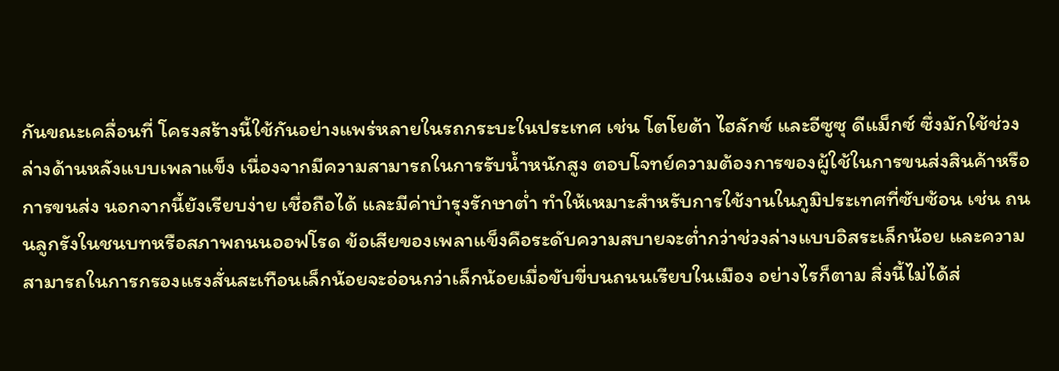กันขณะเคลื่อนที่ โครงสร้างนี้ใช้กันอย่างแพร่หลายในรถกระบะในประเทศ เช่น โตโยต้า ไฮลักซ์ และอีซูซุ ดีแม็กซ์ ซึ่งมักใช้ช่วงล่างด้านหลังแบบเพลาแข็ง เนื่องจากมีความสามารถในการรับน้ำหนักสูง ตอบโจทย์ความต้องการของผู้ใช้ในการขนส่งสินค้าหรือการขนส่ง นอกจากนี้ยังเรียบง่าย เชื่อถือได้ และมีค่าบำรุงรักษาต่ำ ทำให้เหมาะสำหรับการใช้งานในภูมิประเทศที่ซับซ้อน เช่น ถนนลูกรังในชนบทหรือสภาพถนนออฟโรด ข้อเสียของเพลาแข็งคือระดับความสบายจะต่ำกว่าช่วงล่างแบบอิสระเล็กน้อย และความสามารถในการกรองแรงสั่นสะเทือนเล็กน้อยจะอ่อนกว่าเล็กน้อยเมื่อขับขี่บนถนนเรียบในเมือง อย่างไรก็ตาม สิ่งนี้ไม่ได้ส่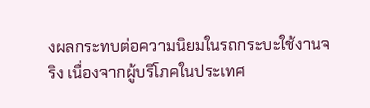งผลกระทบต่อความนิยมในรถกระบะใช้งานจริง เนื่องจากผู้บริโภคในประเทศ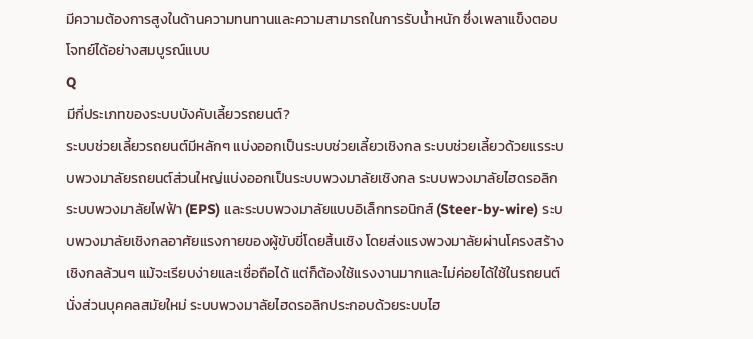มีความต้องการสูงในด้านความทนทานและความสามารถในการรับน้ำหนัก ซึ่งเพลาแข็งตอบโจทย์ได้อย่างสมบูรณ์แบบ
Q
มีกี่ประเภทของระบบบังคับเลี้ยวรถยนต์?
ระบบช่วยเลี้ยวรถยนต์มีหลักๆ แบ่งออกเป็นระบบช่วยเลี้ยวเชิงกล ระบบช่วยเลี้ยวด้วยแรระบบพวงมาลัยรถยนต์ส่วนใหญ่แบ่งออกเป็นระบบพวงมาลัยเชิงกล ระบบพวงมาลัยไฮดรอลิก ระบบพวงมาลัยไฟฟ้า (EPS) และระบบพวงมาลัยแบบอิเล็กทรอนิกส์ (Steer-by-wire) ระบบพวงมาลัยเชิงกลอาศัยแรงกายของผู้ขับขี่โดยสิ้นเชิง โดยส่งแรงพวงมาลัยผ่านโครงสร้างเชิงกลล้วนๆ แม้จะเรียบง่ายและเชื่อถือได้ แต่ก็ต้องใช้แรงงานมากและไม่ค่อยได้ใช้ในรถยนต์นั่งส่วนบุคคลสมัยใหม่ ระบบพวงมาลัยไฮดรอลิกประกอบด้วยระบบไฮ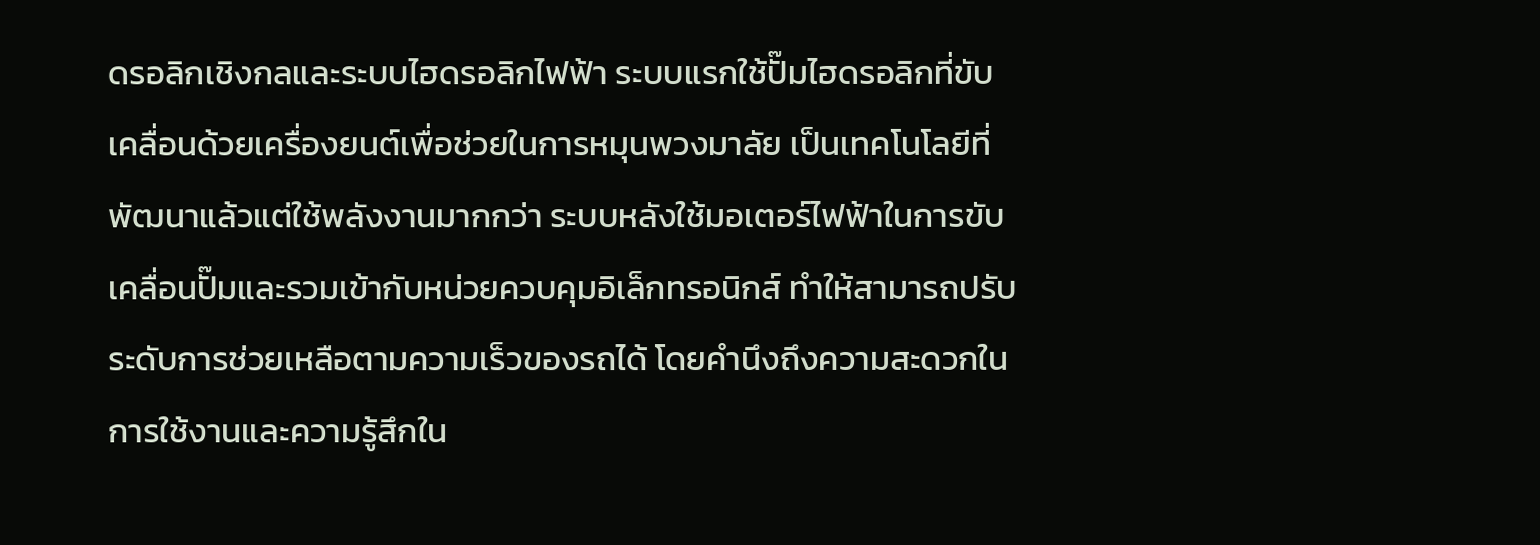ดรอลิกเชิงกลและระบบไฮดรอลิกไฟฟ้า ระบบแรกใช้ปั๊มไฮดรอลิกที่ขับเคลื่อนด้วยเครื่องยนต์เพื่อช่วยในการหมุนพวงมาลัย เป็นเทคโนโลยีที่พัฒนาแล้วแต่ใช้พลังงานมากกว่า ระบบหลังใช้มอเตอร์ไฟฟ้าในการขับเคลื่อนปั๊มและรวมเข้ากับหน่วยควบคุมอิเล็กทรอนิกส์ ทำให้สามารถปรับระดับการช่วยเหลือตามความเร็วของรถได้ โดยคำนึงถึงความสะดวกในการใช้งานและความรู้สึกใน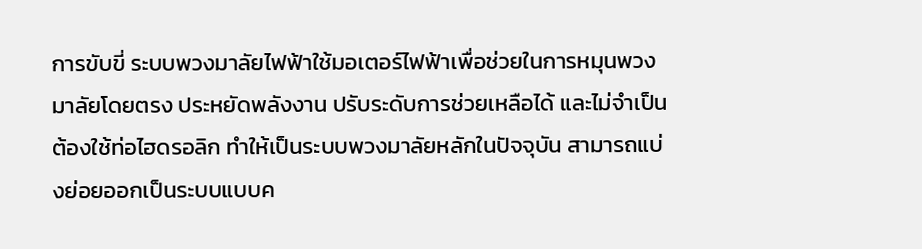การขับขี่ ระบบพวงมาลัยไฟฟ้าใช้มอเตอร์ไฟฟ้าเพื่อช่วยในการหมุนพวงมาลัยโดยตรง ประหยัดพลังงาน ปรับระดับการช่วยเหลือได้ และไม่จำเป็นต้องใช้ท่อไฮดรอลิก ทำให้เป็นระบบพวงมาลัยหลักในปัจจุบัน สามารถแบ่งย่อยออกเป็นระบบแบบค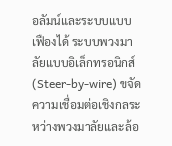อลัมน์และระบบแบบเฟืองได้ ระบบพวงมาลัยแบบอิเล็กทรอนิกส์ (Steer-by-wire) ขจัดความเชื่อมต่อเชิงกลระหว่างพวงมาลัยและล้อ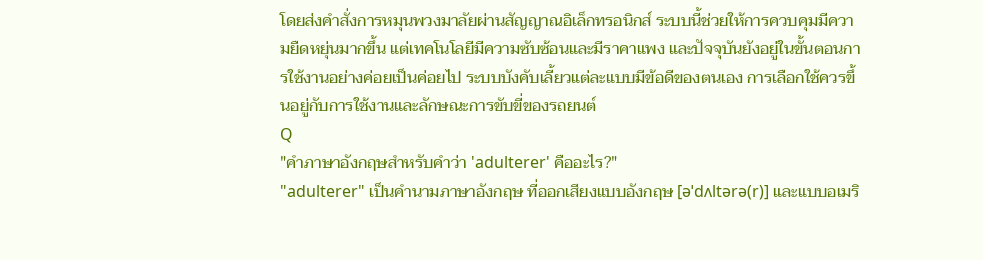โดยส่งคำสั่งการหมุนพวงมาลัยผ่านสัญญาณอิเล็กทรอนิกส์ ระบบนี้ช่วยให้การควบคุมมีความยืดหยุ่นมากขึ้น แต่เทคโนโลยีมีความซับซ้อนและมีราคาแพง และปัจจุบันยังอยู่ในขั้นตอนการใช้งานอย่างค่อยเป็นค่อยไป ระบบบังคับเลี้ยวแต่ละแบบมีข้อดีของตนเอง การเลือกใช้ควรขึ้นอยู่กับการใช้งานและลักษณะการขับขี่ของรถยนต์
Q
"คำภาษาอังกฤษสำหรับคำว่า 'adulterer' คืออะไร?"
"adulterer" เป็นคำนามภาษาอังกฤษ ที่ออกเสียงแบบอังกฤษ [əˈdʌltərə(r)] และแบบอเมริ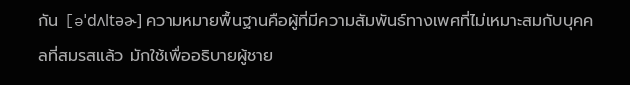กัน [əˈdʌltəɚ] ความหมายพื้นฐานคือผู้ที่มีความสัมพันธ์ทางเพศที่ไม่เหมาะสมกับบุคคลที่สมรสแล้ว มักใช้เพื่ออธิบายผู้ชาย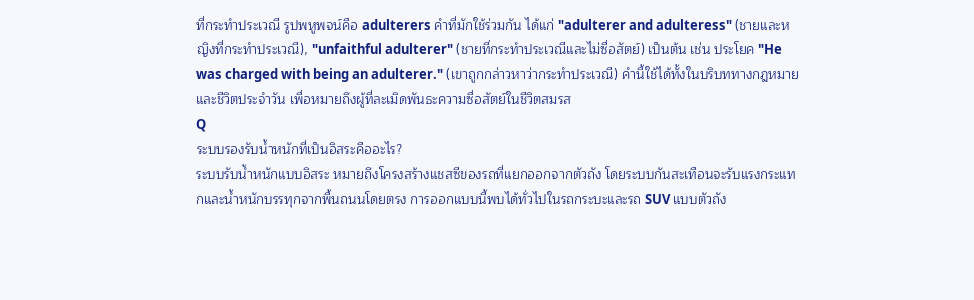ที่กระทำประเวณี รูปพหูพจน์คือ adulterers คำที่มักใช้ร่วมกัน ได้แก่ "adulterer and adulteress" (ชายและหญิงที่กระทำประเวณี), "unfaithful adulterer" (ชายที่กระทำประเวณีและไม่ซื่อสัตย์) เป็นต้น เช่น ประโยค "He was charged with being an adulterer." (เขาถูกกล่าวหาว่ากระทำประเวณี) คำนี้ใช้ได้ทั้งในบริบททางกฎหมายและชีวิตประจำวัน เพื่อหมายถึงผู้ที่ละเมิดพันธะความซื่อสัตย์ในชีวิตสมรส
Q
ระบบรองรับน้ำหนักที่เป็นอิสระคืออะไร?
ระบบรับน้ำหนักแบบอิสระ หมายถึงโครงสร้างแชสซีของรถที่แยกออกจากตัวถัง โดยระบบกันสะเทือนจะรับแรงกระแทกและน้ำหนักบรรทุกจากพื้นถนนโดยตรง การออกแบบนี้พบได้ทั่วไปในรถกระบะและรถ SUV แบบตัวถัง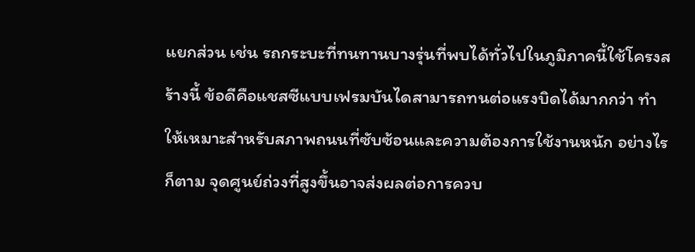แยกส่วน เช่น รถกระบะที่ทนทานบางรุ่นที่พบได้ทั่วไปในภูมิภาคนี้ใช้โครงสร้างนี้ ข้อดีคือแชสซีแบบเฟรมบันไดสามารถทนต่อแรงบิดได้มากกว่า ทำให้เหมาะสำหรับสภาพถนนที่ซับซ้อนและความต้องการใช้งานหนัก อย่างไรก็ตาม จุดศูนย์ถ่วงที่สูงขึ้นอาจส่งผลต่อการควบ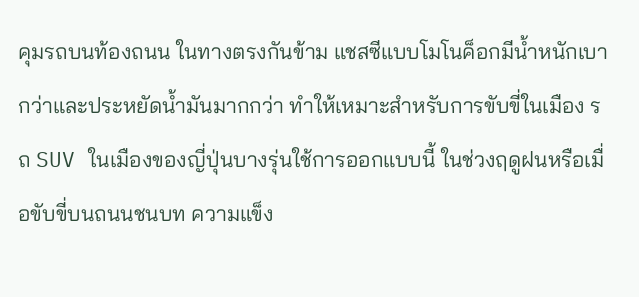คุมรถบนท้องถนน ในทางตรงกันข้าม แชสซีแบบโมโนค็อกมีน้ำหนักเบากว่าและประหยัดน้ำมันมากกว่า ทำให้เหมาะสำหรับการขับขี่ในเมือง รถ SUV ในเมืองของญี่ปุ่นบางรุ่นใช้การออกแบบนี้ ในช่วงฤดูฝนหรือเมื่อขับขี่บนถนนชนบท ความแข็ง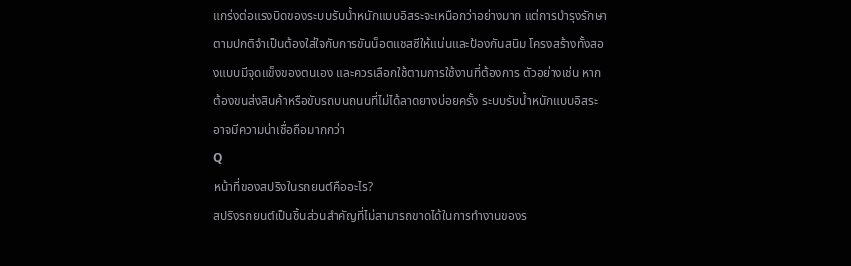แกร่งต่อแรงบิดของระบบรับน้ำหนักแบบอิสระจะเหนือกว่าอย่างมาก แต่การบำรุงรักษาตามปกติจำเป็นต้องใส่ใจกับการขันน็อตแชสซีให้แน่นและป้องกันสนิม โครงสร้างทั้งสองแบบมีจุดแข็งของตนเอง และควรเลือกใช้ตามการใช้งานที่ต้องการ ตัวอย่างเช่น หากต้องขนส่งสินค้าหรือขับรถบนถนนที่ไม่ได้ลาดยางบ่อยครั้ง ระบบรับน้ำหนักแบบอิสระอาจมีความน่าเชื่อถือมากกว่า
Q
หน้าที่ของสปริงในรถยนต์คืออะไร?
สปริงรถยนต์เป็นชิ้นส่วนสำคัญที่ไม่สามารถขาดได้ในการทำงานของร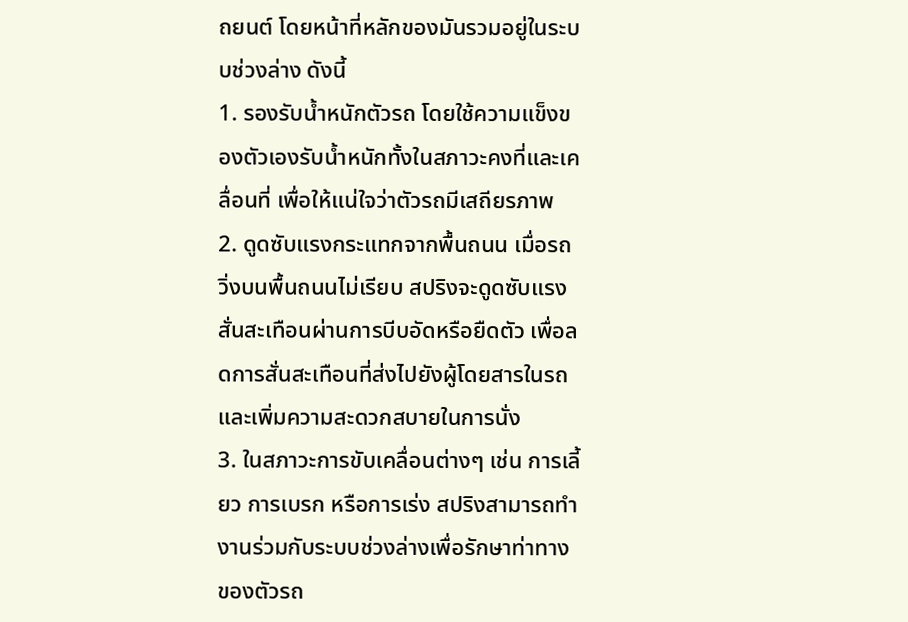ถยนต์ โดยหน้าที่หลักของมันรวมอยู่ในระบบช่วงล่าง ดังนี้
1. รองรับน้ำหนักตัวรถ โดยใช้ความแข็งของตัวเองรับน้ำหนักทั้งในสภาวะคงที่และเคลื่อนที่ เพื่อให้แน่ใจว่าตัวรถมีเสถียรภาพ
2. ดูดซับแรงกระแทกจากพื้นถนน เมื่อรถวิ่งบนพื้นถนนไม่เรียบ สปริงจะดูดซับแรงสั่นสะเทือนผ่านการบีบอัดหรือยืดตัว เพื่อลดการสั่นสะเทือนที่ส่งไปยังผู้โดยสารในรถ และเพิ่มความสะดวกสบายในการนั่ง
3. ในสภาวะการขับเคลื่อนต่างๆ เช่น การเลี้ยว การเบรก หรือการเร่ง สปริงสามารถทำงานร่วมกับระบบช่วงล่างเพื่อรักษาท่าทางของตัวรถ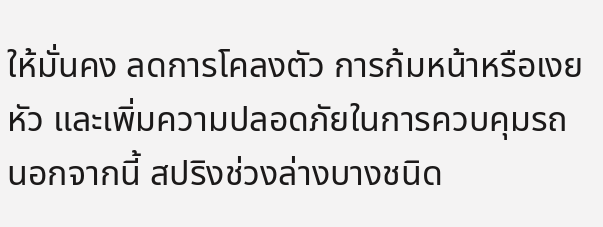ให้มั่นคง ลดการโคลงตัว การก้มหน้าหรือเงยหัว และเพิ่มความปลอดภัยในการควบคุมรถ
นอกจากนี้ สปริงช่วงล่างบางชนิด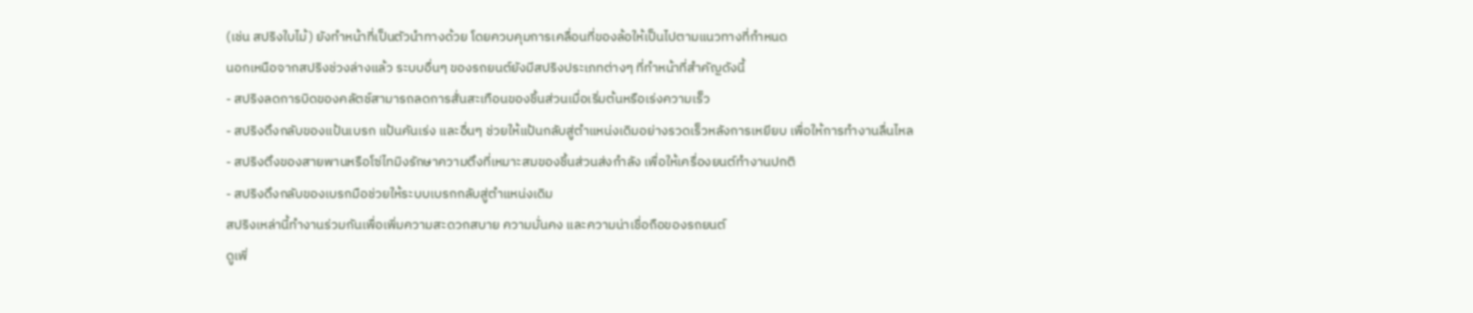(เช่น สปริงใบไม้) ยังทำหน้าที่เป็นตัวนำทางด้วย โดยควบคุมการเคลื่อนที่ของล้อให้เป็นไปตามแนวทางที่กำหนด
นอกเหนือจากสปริงช่วงล่างแล้ว ระบบอื่นๆ ของรถยนต์ยังมีสปริงประเภทต่างๆ ที่ทำหน้าที่สำคัญดังนี้
- สปริงลดการบิดของคลัตช์สามารถลดการสั่นสะเทือนของชิ้นส่วนเมื่อเริ่มต้นหรือเร่งความเร็ว
- สปริงดึงกลับของแป้นเบรก แป้นคันเร่ง และอื่นๆ ช่วยให้แป้นกลับสู่ตำแหน่งเดิมอย่างรวดเร็วหลังการเหยียบ เพื่อให้การทำงานลื่นไหล
- สปริงตึงของสายพานหรือโซ่ไทมิงรักษาความตึงที่เหมาะสมของชิ้นส่วนส่งกำลัง เพื่อให้เครื่องยนต์ทำงานปกติ
- สปริงดึงกลับของเบรกมือช่วยให้ระบบเบรกกลับสู่ตำแหน่งเดิม
สปริงเหล่านี้ทำงานร่วมกันเพื่อเพิ่มความสะดวกสบาย ความมั่นคง และความน่าเชื่อถือของรถยนต์
ดูเพิ่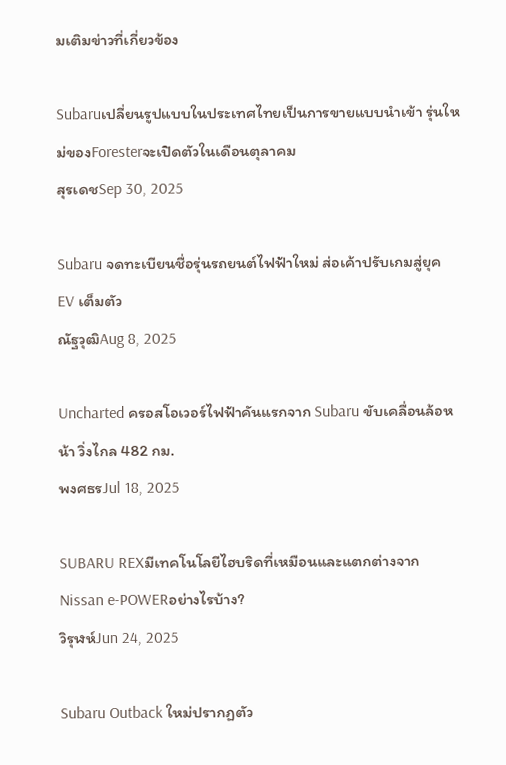มเติมข่าวที่เกี่ยวข้อง

Subaruเปลี่ยนรูปแบบในประเทศไทยเป็นการขายแบบนำเข้า รุ่นใหม่ของForesterจะเปิดตัวในเดือนตุลาคม
สุรเดชSep 30, 2025

Subaru จดทะเบียนชื่อรุ่นรถยนต์ไฟฟ้าใหม่ ส่อเค้าปรับเกมสู่ยุค EV เต็มตัว
ณัฐวุฒิAug 8, 2025

Uncharted ครอสโอเวอร์ไฟฟ้าคันแรกจาก Subaru ขับเคลื่อนล้อหน้า วิ่งไกล 482 กม.
พงศธรJul 18, 2025

SUBARU REXมีเทคโนโลยีไฮบริดที่เหมือนและแตกต่างจากNissan e-POWERอย่างไรบ้าง?
วิรุฬห์Jun 24, 2025

Subaru Outback ใหม่ปรากฏตัว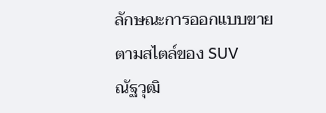ลักษณะการออกแบบขายตามสไตล์ของ SUV
ณัฐวุฒิ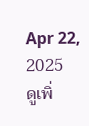Apr 22, 2025
ดูเพิ่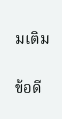มเติม


ข้อดี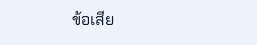ข้อเสีย